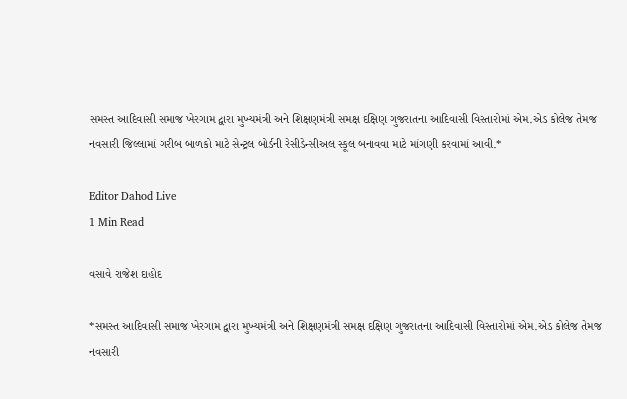સમસ્ત આદિવાસી સમાજ ખેરગામ દ્વારા મુખ્યમંત્રી અને શિક્ષણમંત્રી સમક્ષ દક્ષિણ ગુજરાતના આદિવાસી વિસ્તારોમાં એમ.એડ કોલેજ તેમજ નવસારી જિલ્લામાં ગરીબ બાળકો માટે સેન્ટ્રલ બોર્ડની રેસીડેન્સીઅલ સ્કૂલ બનાવવા માટે માંગણી કરવામાં આવી.*

Editor Dahod Live
1 Min Read

વસાવે રાજેશ દાહોદ

*સમસ્ત આદિવાસી સમાજ ખેરગામ દ્વારા મુખ્યમંત્રી અને શિક્ષણમંત્રી સમક્ષ દક્ષિણ ગુજરાતના આદિવાસી વિસ્તારોમાં એમ.એડ કોલેજ તેમજ નવસારી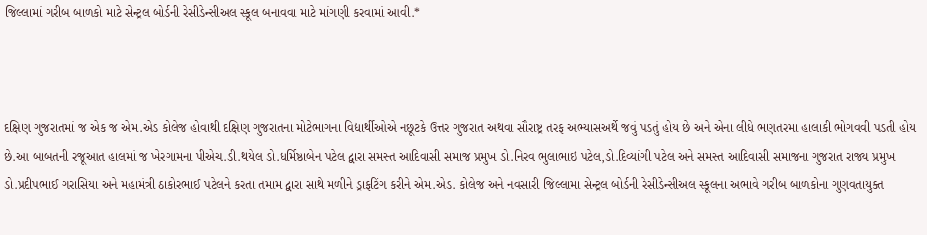જિલ્લામાં ગરીબ બાળકો માટે સેન્ટ્રલ બોર્ડની રેસીડેન્સીઅલ સ્કૂલ બનાવવા માટે માંગણી કરવામાં આવી.*



દક્ષિણ ગુજરાતમાં જ એક જ એમ.એડ કોલેજ હોવાથી દક્ષિણ ગુજરાતના મોટેભાગના વિદ્યાર્થીઓએ નછૂટકે ઉત્તર ગુજરાત અથવા સૌરાષ્ટ્ર તરફ અભ્યાસઅર્થે જવું પડતું હોય છે અને એના લીધે ભણતરમા હાલાકી ભોગવવી પડતી હોય છે.આ બાબતની રજૂઆત હાલમાં જ ખેરગામના પીએચ.ડી.થયેલ ડો.ધર્મિષ્ઠાબેન પટેલ દ્વારા સમસ્ત આદિવાસી સમાજ પ્રમુખ ડો.નિરવ ભુલાભાઇ પટેલ,ડો.દિવ્યાંગી પટેલ અને સમસ્ત આદિવાસી સમાજના ગુજરાત રાજ્ય પ્રમુખ ડો.પ્રદીપભાઈ ગરાસિયા અને મહામંત્રી ઠાકોરભાઈ પટેલને કરતા તમામ દ્વારા સાથે મળીને ડ્રાફટિંગ કરીને એમ.એડ. કોલેજ અને નવસારી જિલ્લામા સેન્ટ્રલ બોર્ડની રેસીડેન્સીઅલ સ્કૂલના અભાવે ગરીબ બાળકોના ગુણવતાયુક્ત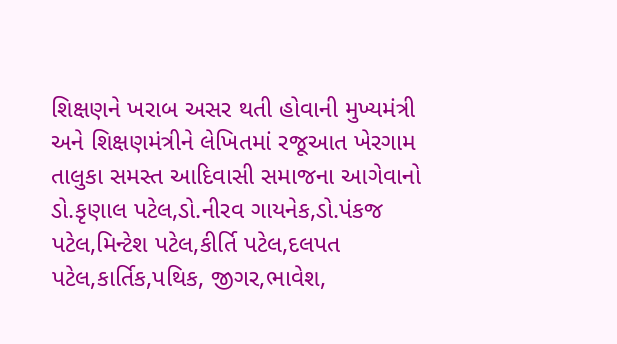શિક્ષણને ખરાબ અસર થતી હોવાની મુખ્યમંત્રી અને શિક્ષણમંત્રીને લેખિતમાં રજૂઆત ખેરગામ તાલુકા સમસ્ત આદિવાસી સમાજના આગેવાનો ડો.કૃણાલ પટેલ,ડો.નીરવ ગાયનેક,ડો.પંકજ પટેલ,મિન્ટેશ પટેલ,કીર્તિ પટેલ,દલપત પટેલ,કાર્તિક,પથિક, જીગર,ભાવેશ,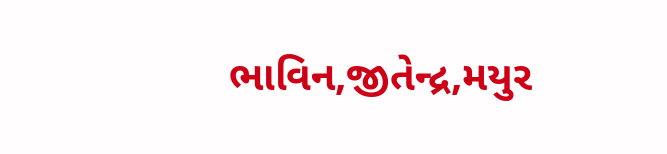ભાવિન,જીતેન્દ્ર,મયુર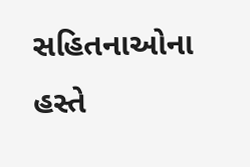સહિતનાઓના હસ્તે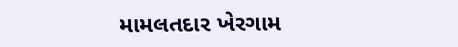મામલતદાર ખેરગામ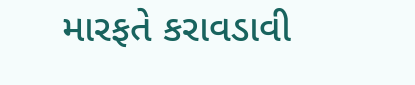મારફતે કરાવડાવી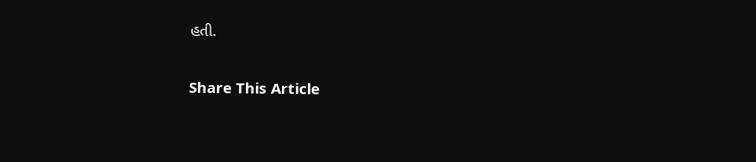હતી.

Share This Article